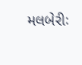મલબેરીઃ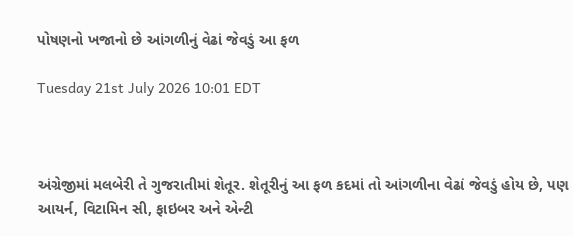પોષણનો ખજાનો છે આંગળીનું વેઢાં જેવડું આ ફળ

Tuesday 21st July 2026 10:01 EDT



અંગ્રેજીમાં મલબેરી તે ગુજરાતીમાં શેતૂર. શેતૂરીનું આ ફળ કદમાં તો આંગળીના વેઢાં જેવડું હોય છે, પણ આયર્ન, વિટામિન સી, ફાઇબર અને એન્ટી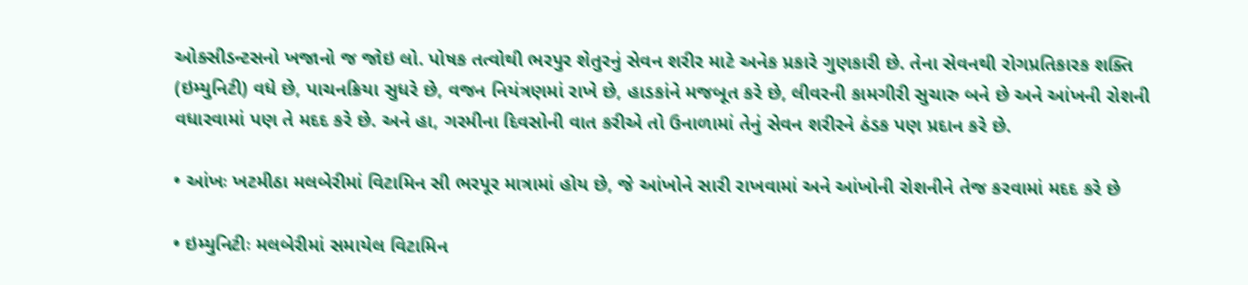ઓક્સીડન્ટસનો ખજાનો જ જોઇ લો. પોષક તત્વોથી ભરપુર શેતુરનું સેવન શરીર માટે અનેક પ્રકારે ગુણકારી છે. તેના સેવનથી રોગપ્રતિકારક શક્તિ (ઇમ્યુનિટી) વધે છે, પાચનક્રિયા સુધરે છે, વજન નિયંત્રણમાં રાખે છે, હાડકાંને મજબૂત કરે છે, લીવરની કામગીરી સુચારુ બને છે અને આંખની રોશની વધારવામાં પણ તે મદદ કરે છે. અને હા, ગરમીના દિવસોની વાત કરીએ તો ઉનાળામાં તેનું સેવન શરીરને ઠંડક પણ પ્રદાન કરે છે.

• આંખઃ ખટમીઠા મલબેરીમાં વિટામિન સી ભરપૂર માત્રામાં હોય છે, જે આંખોને સારી રાખવામાં અને આંખોની રોશનીને તેજ કરવામાં મદદ કરે છે

• ઇમ્યુનિટીઃ મલબેરીમાં સમાયેલ વિટામિન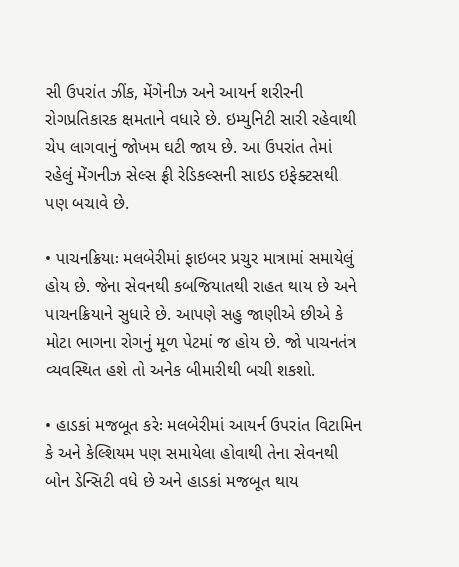સી ઉપરાંત ઝીંક, મેંગેનીઝ અને આયર્ન શરીરની રોગપ્રતિકારક ક્ષમતાને વધારે છે. ઇમ્યુનિટી સારી રહેવાથી ચેપ લાગવાનું જોખમ ઘટી જાય છે. આ ઉપરાંત તેમાં રહેલું મેંગનીઝ સેલ્સ ફ્રી રેડિકલ્સની સાઇડ ઇફેક્ટસથી પણ બચાવે છે.

• પાચનક્રિયાઃ મલબેરીમાં ફાઇબર પ્રચુર માત્રામાં સમાયેલું હોય છે. જેના સેવનથી કબજિયાતથી રાહત થાય છે અને પાચનક્રિયાને સુધારે છે. આપણે સહુ જાણીએ છીએ કે મોટા ભાગના રોગનું મૂળ પેટમાં જ હોય છે. જો પાચનતંત્ર વ્યવસ્થિત હશે તો અનેક બીમારીથી બચી શકશો.

• હાડકાં મજબૂત કરેઃ મલબેરીમાં આયર્ન ઉપરાંત વિટામિન કે અને કેલ્શિયમ પણ સમાયેલા હોવાથી તેના સેવનથી બોન ડેન્સિટી વધે છે અને હાડકાં મજબૂત થાય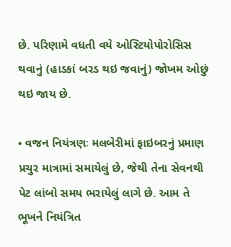છે. પરિણામે વધતી વયે ઓસ્ટિયોપોરોસિસ થવાનું (હાડકાં બરડ થઇ જવાનું) જોખમ ઓછું થઇ જાય છે.

• વજન નિયંત્રણઃ મલબેરીમાં ફાઇબરનું પ્રમાણ પ્રચુર માત્રામાં સમાયેલું છે, જેથી તેના સેવનથી પેટ લાંબો સમય ભરાયેલું લાગે છે. આમ તે ભૂખને નિયંત્રિત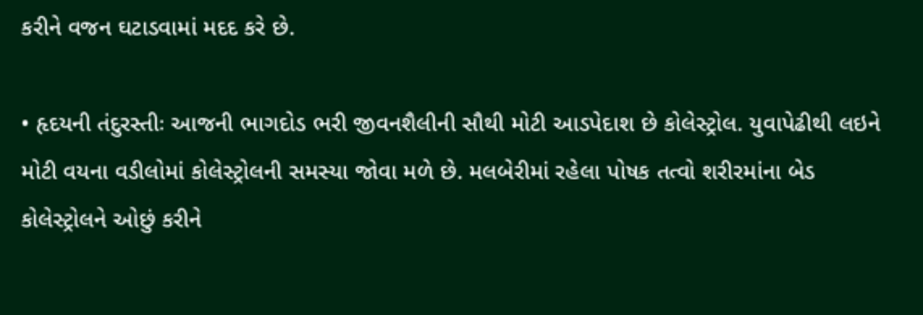કરીને વજન ઘટાડવામાં મદદ કરે છે.

• હૃદયની તંદુરસ્તીઃ આજની ભાગદોડ ભરી જીવનશૈલીની સૌથી મોટી આડપેદાશ છે કોલેસ્ટ્રોલ. યુવાપેઢીથી લઇને મોટી વયના વડીલોમાં કોલેસ્ટ્રોલની સમસ્યા જોવા મળે છે. મલબેરીમાં રહેલા પોષક તત્વો શરીરમાંના બેડ કોલેસ્ટ્રોલને ઓછું કરીને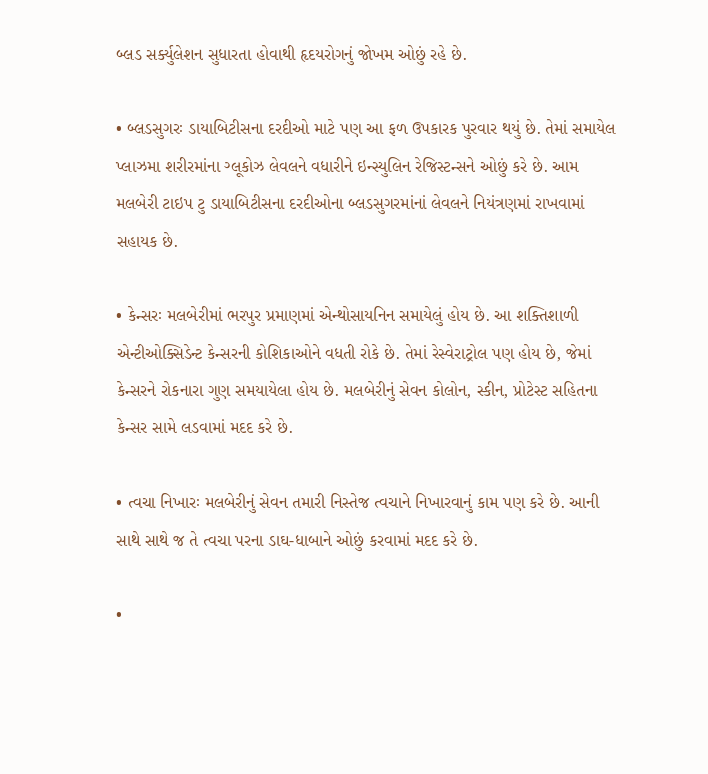બ્લડ સર્ક્યુલેશન સુધારતા હોવાથી હૃદયરોગનું જોખમ ઓછું રહે છે.

• બ્લડસુગરઃ ડાયાબિટીસના દરદીઓ માટે પણ આ ફળ ઉપકારક પુરવાર થયું છે. તેમાં સમાયેલ પ્લાઝમા શરીરમાંના ગ્લૂકોઝ લેવલને વધારીને ઇન્સ્યુલિન રેજિસ્ટન્સને ઓછું કરે છે. આમ મલબેરી ટાઇપ ટુ ડાયાબિટીસના દરદીઓના બ્લડસુગરમાંનાં લેવલને નિયંત્રણમાં રાખવામાં સહાયક છે.

• કેન્સરઃ મલબેરીમાં ભરપુર પ્રમાણમાં એન્થોસાયનિન સમાયેલું હોય છે. આ શક્તિશાળી એન્ટીઓક્સિડેન્ટ કેન્સરની કોશિકાઓને વધતી રોકે છે. તેમાં રેસ્વેરાટ્રોલ પણ હોય છે, જેમાં કેન્સરને રોકનારા ગુણ સમયાયેલા હોય છે. મલબેરીનું સેવન કોલોન, સ્કીન, પ્રોટેસ્ટ સહિતના કેન્સર સામે લડવામાં મદદ કરે છે.

• ત્વચા નિખારઃ મલબેરીનું સેવન તમારી નિસ્તેજ ત્વચાને નિખારવાનું કામ પણ કરે છે. આની સાથે સાથે જ તે ત્વચા પરના ડાઘ-ધાબાને ઓછું કરવામાં મદદ કરે છે.

•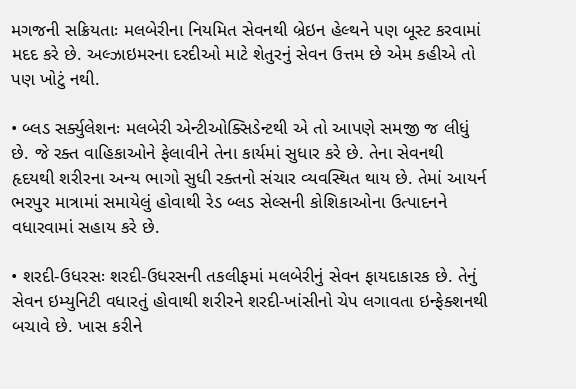મગજની સક્રિયતાઃ મલબેરીના નિયમિત સેવનથી બ્રેઇન હેલ્થને પણ બૂસ્ટ કરવામાં મદદ કરે છે. અલ્ઝાઇમરના દરદીઓ માટે શેતુરનું સેવન ઉત્તમ છે એમ કહીએ તો પણ ખોટું નથી.

• બ્લડ સર્ક્યુલેશનઃ મલબેરી એન્ટીઓક્સિડેન્ટથી એ તો આપણે સમજી જ લીધું છે. જે રક્ત વાહિકાઓને ફેલાવીને તેના કાર્યમાં સુધાર કરે છે. તેના સેવનથી હૃદયથી શરીરના અન્ય ભાગો સુધી રક્તનો સંચાર વ્યવસ્થિત થાય છે. તેમાં આયર્ન ભરપુર માત્રામાં સમાયેલું હોવાથી રેડ બ્લડ સેલ્સની કોશિકાઓના ઉત્પાદનને વધારવામાં સહાય કરે છે.

• શરદી-ઉધરસઃ શરદી-ઉધરસની તકલીફમાં મલબેરીનું સેવન ફાયદાકારક છે. તેનું સેવન ઇમ્યુનિટી વધારતું હોવાથી શરીરને શરદી-ખાંસીનો ચેપ લગાવતા ઇન્ફેક્શનથી બચાવે છે. ખાસ કરીને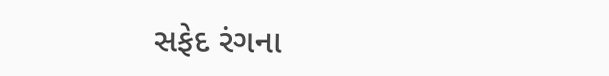સફેદ રંગના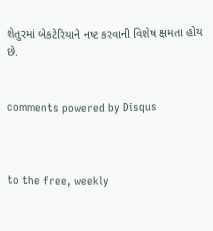શેતુરમાં બેકટેરિયાને નષ્ટ કરવાની વિશેષ ક્ષમતા હોય છે.


comments powered by Disqus



to the free, weekly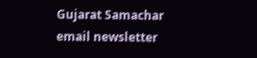Gujarat Samachar email newsletter